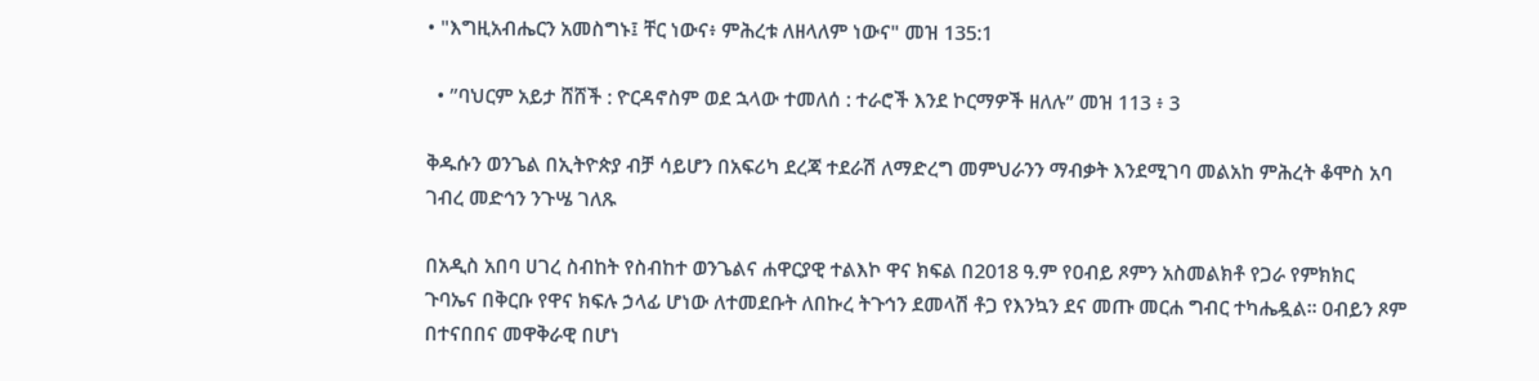• "እግዚአብሔርን አመስግኑ፤ ቸር ነውና፥ ምሕረቱ ለዘላለም ነውና" መዝ 135:1

  • ”ባህርም አይታ ሸሸች : ዮርዳኖስም ወደ ኋላው ተመለሰ : ተራሮች እንደ ኮርማዎች ዘለሉ” መዝ 113 ፥ 3

ቅዱሱን ወንጌል በኢትዮጵያ ብቻ ሳይሆን በአፍሪካ ደረጃ ተደራሽ ለማድረግ መምህራንን ማብቃት እንደሚገባ መልአከ ምሕረት ቆሞስ አባ ገብረ መድኅን ንጉሤ ገለጹ

በአዲስ አበባ ሀገረ ስብከት የስብከተ ወንጌልና ሐዋርያዊ ተልእኮ ዋና ክፍል በ2018 ዓ.ም የዐብይ ጾምን አስመልክቶ የጋራ የምክክር ጉባኤና በቅርቡ የዋና ክፍሉ ኃላፊ ሆነው ለተመደቡት ለበኩረ ትጉኅን ደመላሽ ቶጋ የእንኳን ደና መጡ መርሐ ግብር ተካሔዷል። ዐብይን ጾም በተናበበና መዋቅራዊ በሆነ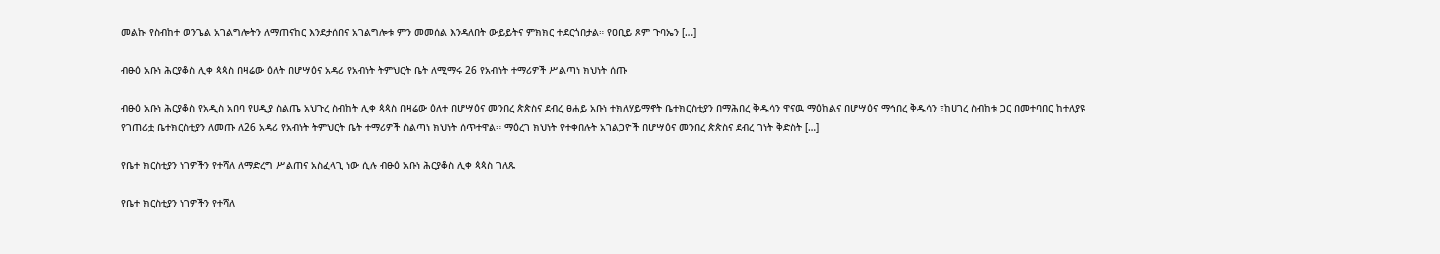መልኩ የስብከተ ወንጌል አገልግሎትን ለማጠናከር እንደታሰበና አገልግሎቱ ምን መመሰል እንዳለበት ውይይትና ምክክር ተደርጎበታል። የዐቢይ ጾም ጉባኤን […]

ብፁዕ አቡነ ሕርያቆስ ሊቀ ጳጳስ በዛሬው ዕለት በሆሣዕና አዳሪ የአብነት ትምህርት ቤት ለሚማሩ 26 የአብነት ተማሪዎች ሥልጣነ ክህነት ሰጡ

ብፁዕ አቡነ ሕርያቆስ የአዲስ አበባ የሀዲያ ስልጤ አህጉረ ስብከት ሊቀ ጳጳስ በዛሬው ዕለተ በሆሣዕና መንበረ ጵጵስና ደብረ ፀሐይ አቡነ ተክለሃይማኖት ቤተክርስቲያን በማሕበረ ቅዱሳን ዋናዉ ማዕከልና በሆሣዕና ማኅበረ ቅዱሳን ፣ከሀገረ ስብከቱ ጋር በመተባበር ከተለያዩ የገጠሪቷ ቤተክርስቲያን ለመጡ ለ26 አዳሪ የአብነት ትምህርት ቤት ተማሪዎች ስልጣነ ክህነት ሰጥተዋል። ማዕረገ ክህነት የተቀበሉት አገልጋዮች በሆሣዕና መንበረ ጵጵስና ደብረ ገነት ቅድስት […]

የቤተ ክርስቲያን ነገዎችን የተሻለ ለማድረግ ሥልጠና አስፈላጊ ነው ሲሉ ብፁዕ አቡነ ሕርያቆስ ሊቀ ጳጳስ ገለጹ

የቤተ ክርስቲያን ነገዎችን የተሻለ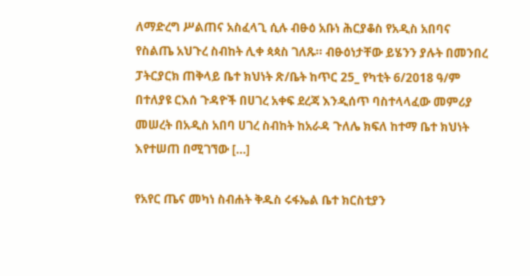ለማድረግ ሥልጠና አስፈላጊ ሲሉ ብፁዕ አቡነ ሕርያቆስ የአዲስ አበባና የስልጤ አህጉረ ስብከት ሊቀ ጳጳስ ገለጹ። ብፁዕነታቸው ይሄንን ያሉት በመንበረ ፓትርያርክ ጠቅላይ ቤተ ክህነት ጽ/ቤት ከጥር 25_ የካቲት 6/2018 ዓ/ም በተለያዩ ርእሰ ጉዳዮች በሀገረ አቀፍ ደረጃ እንዲሰጥ ባስተላላፈው መምሪያ መሠረት በአዲስ አበባ ሀገረ ስብከት ከአራዳ ጉለሌ ክፍለ ከተማ ቤተ ክህነት እየተሠጠ በሚገኘው […]

የአየር ጤና መካነ ስብሐት ቅዱስ ሩፋኤል ቤተ ክርስቲያን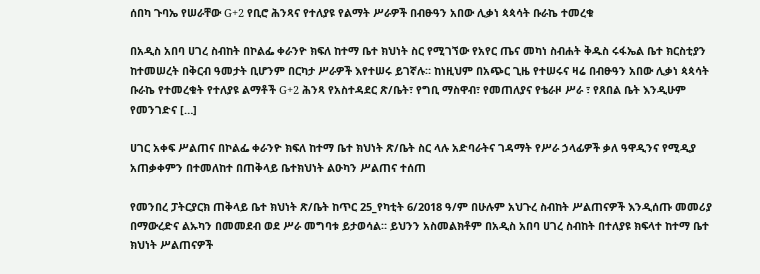ሰበካ ጉባኤ የሠራቸው G+2 የቢሮ ሕንጻና የተለያዩ የልማት ሥራዎች በብፁዓን አበው ሊቃነ ጳጳሳት ቡራኬ ተመረቁ

በአዲስ አበባ ሀገረ ስብከት በኮልፌ ቀራንዮ ክፍለ ከተማ ቤተ ክህነት ስር የሚገኘው የአየር ጤና መካነ ስብሐት ቅዱስ ሩፋኤል ቤተ ክርስቲያን ከተመሠረት በቅርብ ዓመታት ቢሆንም በርካታ ሥራዎች እየተሠሩ ይገኛሉ። ከነዚህም በአጭር ጊዜ የተሠሩና ዛሬ በብፁዓን አበው ሊቃነ ጳጳሳት ቡራኬ የተመረቁት የተለያዩ ልማቶች G+2 ሕንጻ የአስተዳደር ጽ/ቤት፣ የግቢ ማስዋብ፣ የመጠለያና የቴራዞ ሥራ ፣ የጸበል ቤት እንዲሁም የመንገድና […]

ሀገር አቀፍ ሥልጠና በኮልፌ ቀራንዮ ክፍለ ከተማ ቤተ ክህነት ጽ/ቤት ስር ላሉ አድባራትና ገዳማት የሥራ ኃላፊዎች ቃለ ዓዋዲንና የሚዲያ አጠቃቀምን በተመለከተ በጠቅላይ ቤተክህነት ልዑካን ሥልጠና ተሰጠ

የመንበረ ፓትርያርክ ጠቅላይ ቤተ ክህነት ጽ/ቤት ከጥር 25_የካቲት 6/2018 ዓ/ም በሁሉም አህጉረ ስብከት ሥልጠናዎች እንዲሰጡ መመሪያ በማውረድና ልኡካን በመመደብ ወደ ሥራ መግባቱ ይታወሳል። ይህንን አስመልክቶም በአዲስ አበባ ሀገረ ስብከት በተለያዩ ክፍላተ ከተማ ቤተ ክህነት ሥልጠናዎች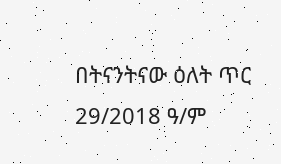በትናንትናው ዕለት ጥር 29/2018 ዓ/ም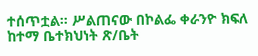ተሰጥቷል። ሥልጠናው በኮልፌ ቀራንዮ ክፍለ ከተማ ቤተክህነት ጽ/ቤት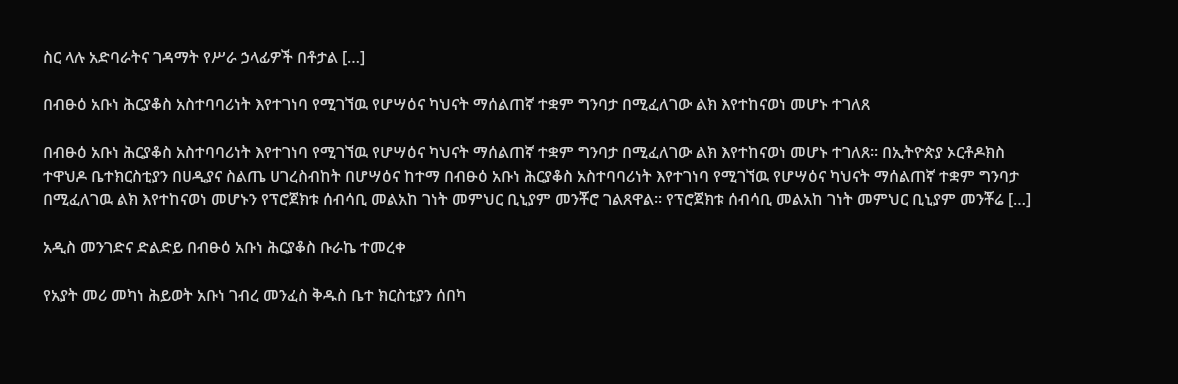ስር ላሉ አድባራትና ገዳማት የሥራ ኃላፊዎች በቶታል […]

በብፁዕ አቡነ ሕርያቆስ አስተባባሪነት እየተገነባ የሚገኘዉ የሆሣዕና ካህናት ማሰልጠኛ ተቋም ግንባታ በሚፈለገው ልክ እየተከናወነ መሆኑ ተገለጸ

በብፁዕ አቡነ ሕርያቆስ አስተባባሪነት እየተገነባ የሚገኘዉ የሆሣዕና ካህናት ማሰልጠኛ ተቋም ግንባታ በሚፈለገው ልክ እየተከናወነ መሆኑ ተገለጸ። በኢትዮጵያ ኦርቶዶክስ ተዋህዶ ቤተክርስቲያን በሀዲያና ስልጤ ሀገረስብከት በሆሣዕና ከተማ በብፁዕ አቡነ ሕርያቆስ አስተባባሪነት እየተገነባ የሚገኘዉ የሆሣዕና ካህናት ማሰልጠኛ ተቋም ግንባታ በሚፈለገዉ ልክ እየተከናወነ መሆኑን የፕሮጀክቱ ሰብሳቢ መልአከ ገነት መምህር ቢኒያም መንቾሮ ገልጸዋል። የፕሮጀክቱ ሰብሳቢ መልአከ ገነት መምህር ቢኒያም መንቾሬ […]

አዲስ መንገድና ድልድይ በብፁዕ አቡነ ሕርያቆስ ቡራኬ ተመረቀ

የአያት መሪ መካነ ሕይወት አቡነ ገብረ መንፈስ ቅዱስ ቤተ ክርስቲያን ሰበካ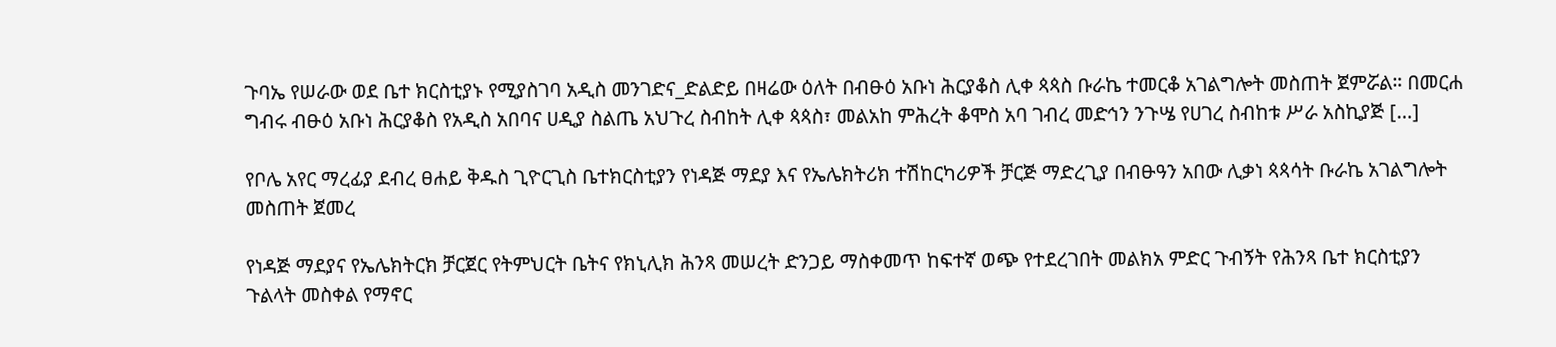ጉባኤ የሠራው ወደ ቤተ ክርስቲያኑ የሚያስገባ አዲስ መንገድና_ድልድይ በዛሬው ዕለት በብፁዕ አቡነ ሕርያቆስ ሊቀ ጳጳስ ቡራኬ ተመርቆ አገልግሎት መስጠት ጀምሯል። በመርሐ ግብሩ ብፁዕ አቡነ ሕርያቆስ የአዲስ አበባና ሀዲያ ስልጤ አህጉረ ስብከት ሊቀ ጳጳስ፣ መልአከ ምሕረት ቆሞስ አባ ገብረ መድኅን ንጉሤ የሀገረ ስብከቱ ሥራ አስኪያጅ […]

የቦሌ አየር ማረፊያ ደብረ ፀሐይ ቅዱስ ጊዮርጊስ ቤተክርስቲያን የነዳጅ ማደያ እና የኤሌክትሪክ ተሽከርካሪዎች ቻርጅ ማድረጊያ በብፁዓን አበው ሊቃነ ጳጳሳት ቡራኬ አገልግሎት መስጠት ጀመረ

የነዳጅ ማደያና የኤሌክትርክ ቻርጀር የትምህርት ቤትና የክኒሊክ ሕንጻ መሠረት ድንጋይ ማስቀመጥ ከፍተኛ ወጭ የተደረገበት መልክአ ምድር ጉብኝት የሕንጻ ቤተ ክርስቲያን ጉልላት መስቀል የማኖር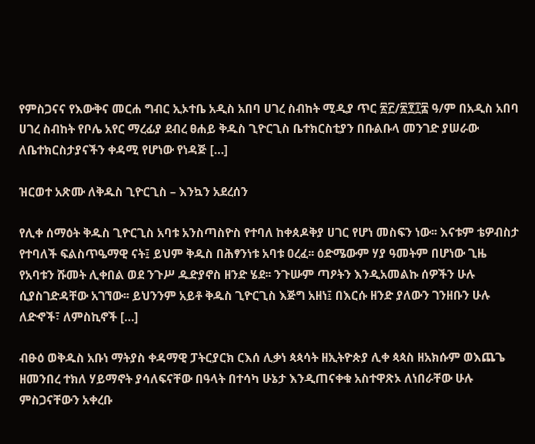የምስጋናና የእውቅና መርሐ ግብር ኢኦተቤ አዲስ አበባ ሀገረ ስብከት ሚዲያ ጥር ፳፫/፳፻፲፰ ዓ/ም በአዲስ አበባ ሀገረ ስብከት የቦሌ አየር ማረፊያ ደብረ ፀሐይ ቅዱስ ጊዮርጊስ ቤተክርስቲያን በቡልቡላ መንገድ ያሠራው ለቤተክርስታያናችን ቀዳሚ የሆነው የነዳጅ […]

ዝርወተ አጽሙ ለቅዱስ ጊዮርጊስ – እንኳን አደረሰን

የሊቀ ሰማዕት ቅዱስ ጊዮርጊስ አባቱ አንስጣስዮስ የተባለ ከቀጰዶቅያ ሀገር የሆነ መስፍን ነው፡፡ እናቱም ቴዎብስታ የተባለች ፍልስጥዔማዊ ናት፤ ይህም ቅዱስ በሕፃንነቱ አባቱ ዐረፈ፡፡ ዕድሜውም ሃያ ዓመትም በሆነው ጊዜ የአባቱን ሹመት ሊቀበል ወደ ንጉሥ ዱድያኖስ ዘንድ ሄደ፡፡ ንጉሡም ጣዖትን እንዲአመልኩ ሰዎችን ሁሉ ሲያስገድዳቸው አገኘው፡፡ ይህንንም አይቶ ቅዱስ ጊዮርጊስ እጅግ አዘነ፤ በእርሱ ዘንድ ያለውን ገንዘቡን ሁሉ ለድኆች፣ ለምስኪኖች […]

ብፁዕ ወቅዱስ አቡነ ማትያስ ቀዳማዊ ፓትርያርክ ርእሰ ሊቃነ ጳጳሳት ዘኢትዮጵያ ሊቀ ጳጳስ ዘአክሱም ወእጨጌ ዘመንበረ ተክለ ሃይማኖት ያሳለፍናቸው በዓላት በተሳካ ሁኔታ እንዲጠናቀቁ አስተዋጽኦ ለነበራቸው ሁሉ ምስጋናቸውን አቀረቡ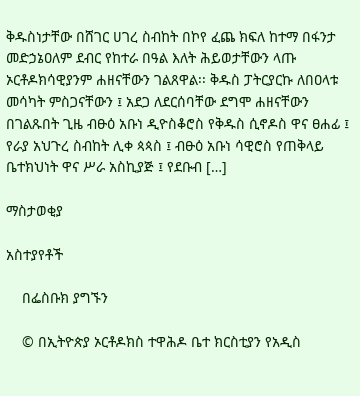ቅዱስነታቸው በሸገር ሀገረ ስብከት በኮየ ፈጨ ክፍለ ከተማ በፋንታ መድኃኔዐለም ደብር የከተራ በዓል እለት ሕይወታቸውን ላጡ ኦርቶዶክሳዊያንም ሐዘናቸውን ገልጸዋል፡፡ ቅዱስ ፓትርያርኩ ለበዐላቱ መሳካት ምስጋናቸውን ፤ አደጋ ለደርሰባቸው ደግሞ ሐዘናቸውን በገልጹበት ጊዜ ብፁዕ አቡነ ዲዮስቆሮስ የቅዱስ ሲኖዶስ ዋና ፀሐፊ ፤ የራያ አህጉረ ስብከት ሊቀ ጳጳስ ፤ ብፁዕ አቡነ ሳዊሮስ የጠቅላይ ቤተክህነት ዋና ሥራ አስኪያጅ ፤ የደቡብ […]

ማስታወቂያ

አስተያየቶች

    በፌስቡክ ያግኙን

    © በኢትዮጵያ ኦርቶዶክስ ተዋሕዶ ቤተ ክርስቲያን የአዲስ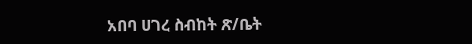አበባ ሀገረ ስብከት ጽ/ቤት